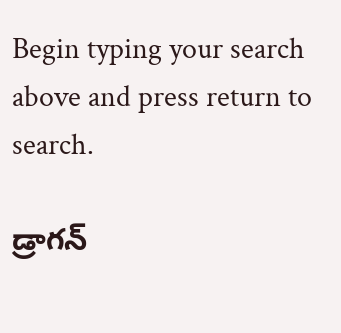Begin typing your search above and press return to search.

డ్రాగ‌న్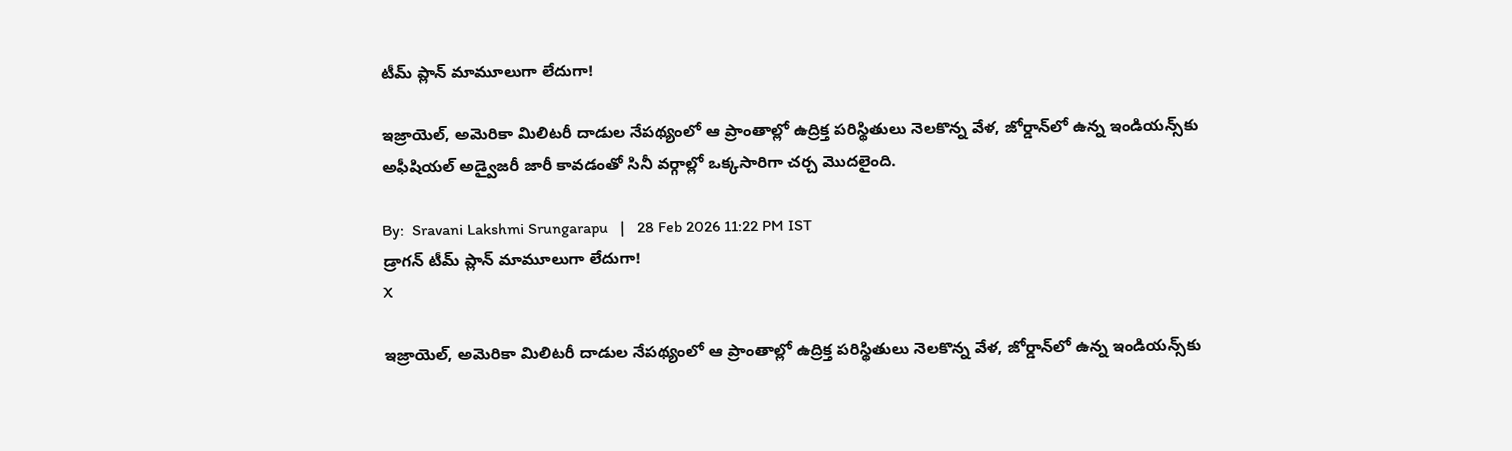టీమ్ ప్లాన్ మామూలుగా లేదుగా!

ఇజ్రాయెల్, అమెరికా మిలిటరీ దాడుల నేపథ్యంలో ఆ ప్రాంతాల్లో ఉద్రిక్త పరిస్థితులు నెలకొన్న వేళ, జోర్డాన్‌లో ఉన్న ఇండియ‌న్స్‌కు అఫీషియ‌ల్ అడ్వైజరీ జారీ కావడంతో సినీ వర్గాల్లో ఒక్కసారిగా చర్చ మొదలైంది.

By:  Sravani Lakshmi Srungarapu   |   28 Feb 2026 11:22 PM IST
డ్రాగ‌న్ టీమ్ ప్లాన్ మామూలుగా లేదుగా!
X

ఇజ్రాయెల్, అమెరికా మిలిటరీ దాడుల నేపథ్యంలో ఆ ప్రాంతాల్లో ఉద్రిక్త పరిస్థితులు నెలకొన్న వేళ, జోర్డాన్‌లో ఉన్న ఇండియ‌న్స్‌కు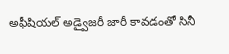అఫీషియ‌ల్ అడ్వైజరీ జారీ కావడంతో సినీ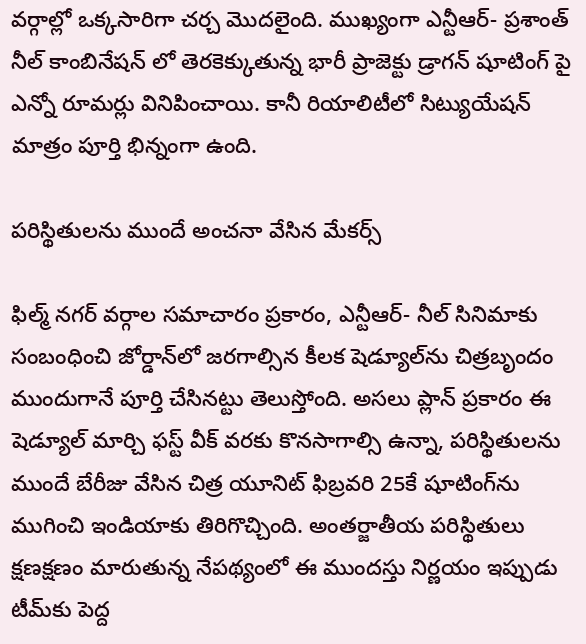వర్గాల్లో ఒక్కసారిగా చర్చ మొదలైంది. ముఖ్యంగా ఎన్టీఆర్- ప్ర‌శాంత్ నీల్ కాంబినేష‌న్ లో తెర‌కెక్కుతున్న భారీ ప్రాజెక్టు డ్రాగ‌న్ షూటింగ్ పై ఎన్నో రూమ‌ర్లు వినిపించాయి. కానీ రియాలిటీలో సిట్యుయేష‌న్ మాత్రం పూర్తి భిన్నంగా ఉంది.

ప‌రిస్థితుల‌ను ముందే అంచ‌నా వేసిన మేక‌ర్స్

ఫిల్మ్ నగర్ వర్గాల సమాచారం ప్రకారం, ఎన్టీఆర్- నీల్ సినిమాకు సంబంధించి జోర్డాన్‌లో జరగాల్సిన కీలక షెడ్యూల్‌ను చిత్రబృందం ముందుగానే పూర్తి చేసిన‌ట్టు తెలుస్తోంది. అసలు ప్లాన్ ప్రకారం ఈ షెడ్యూల్ మార్చి ఫ‌స్ట్ వీక్ వరకు కొనసాగాల్సి ఉన్నా, పరిస్థితులను ముందే బేరీజు వేసిన చిత్ర యూనిట్ ఫిబ్రవరి 25కే షూటింగ్‌ను ముగించి ఇండియాకు తిరిగొచ్చింది. అంతర్జాతీయ పరిస్థితులు క్షణక్షణం మారుతున్న నేపథ్యంలో ఈ ముందస్తు నిర్ణయం ఇప్పుడు టీమ్‌కు పెద్ద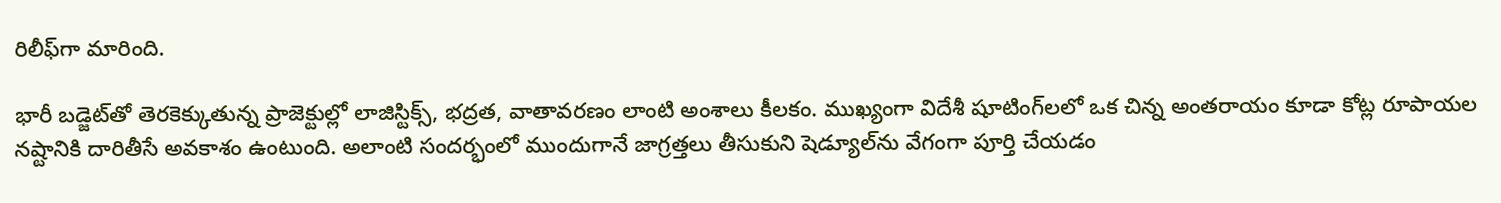రిలీఫ్‌గా మారింది.

భారీ బడ్జెట్‌తో తెరకెక్కుతున్న ప్రాజెక్టుల్లో లాజిస్టిక్స్, భద్రత, వాతావరణం లాంటి అంశాలు కీలకం. ముఖ్యంగా విదేశీ షూటింగ్‌లలో ఒక చిన్న అంతరాయం కూడా కోట్ల రూపాయల నష్టానికి దారితీసే అవకాశం ఉంటుంది. అలాంటి సందర్భంలో ముందుగానే జాగ్రత్తలు తీసుకుని షెడ్యూల్‌ను వేగంగా పూర్తి చేయడం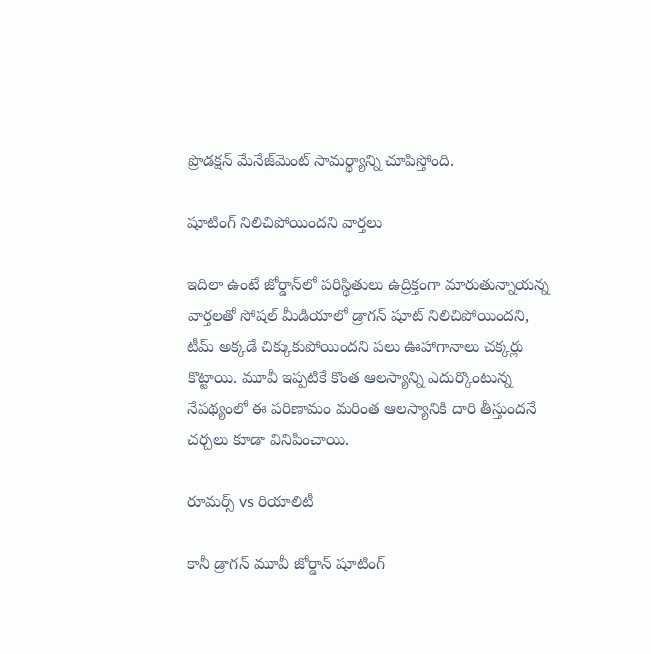ప్రొడక్షన్ మేనేజ్‌మెంట్ సామర్థ్యాన్ని చూపిస్తోంది.

షూటింగ్ నిలిచిపోయింద‌ని వార్త‌లు

ఇదిలా ఉంటే జోర్డాన్‌లో పరిస్థితులు ఉద్రిక్తంగా మారుతున్నాయన్న వార్తలతో సోషల్ మీడియాలో డ్రాగ‌న్ షూట్ నిలిచిపోయిందని, టీమ్ అక్కడే చిక్కుకుపోయిందని పలు ఊహాగానాలు చక్కర్లు కొట్టాయి. మూవీ ఇప్పటికే కొంత ఆలస్యాన్ని ఎదుర్కొంటున్న నేపథ్యంలో ఈ పరిణామం మరింత ఆల‌స్యానికి దారి తీస్తుందనే చర్చలు కూడా వినిపించాయి.

రూమర్స్ vs రియాలిటీ

కానీ డ్రాగ‌న్ మూవీ జోర్డాన్ షూటింగ్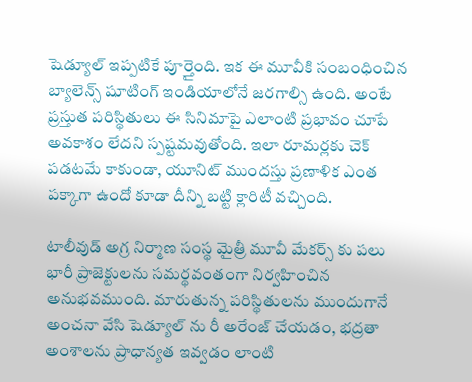షెడ్యూల్ ఇప్పటికే పూర్తైంది. ఇక ఈ మూవీకి సంబంధించిన బ్యాలెన్స్ షూటింగ్ ఇండియాలోనే జ‌ర‌గాల్సి ఉంది. అంటే ప్రస్తుత పరిస్థితులు ఈ సినిమాపై ఎలాంటి ప్రభావం చూపే అవకాశం లేద‌ని స్ప‌ష్ట‌మ‌వుతోంది. ఇలా రూమర్లకు చెక్ పడటమే కాకుండా, యూనిట్ ముందస్తు ప్రణాళిక ఎంత పక్కాగా ఉందో కూడా దీన్ని బ‌ట్టి క్లారిటీ వ‌చ్చింది.

టాలీవుడ్ అగ్ర నిర్మాణ సంస్థ మైత్రీ మూవీ మేక‌ర్స్ కు ప‌లు భారీ ప్రాజెక్టుల‌ను స‌మ‌ర్థవంతంగా నిర్వ‌హించిన అనుభ‌వ‌ముంది. మారుతున్న ప‌రిస్థితుల‌ను ముందుగానే అంచ‌నా వేసి షెడ్యూల్ ను రీ అరేంజ్ చేయ‌డం, భ‌ద్ర‌తా అంశాల‌ను ప్రాధాన్య‌త ఇవ్వడం లాంటి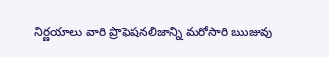నిర్ణ‌యాలు వారి ప్రొఫెష‌న‌లిజాన్ని మ‌రోసారి ఋజువు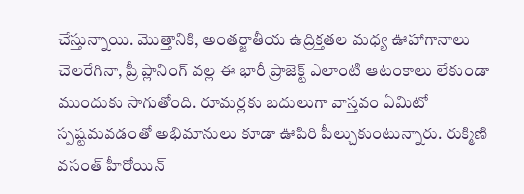చేస్తున్నాయి. మొత్తానికి, అంతర్జాతీయ ఉద్రిక్తతల మధ్య ఊహాగానాలు చెలరేగినా, ప్రీ ప్లానింగ్ వల్ల ఈ భారీ ప్రాజెక్ట్ ఎలాంటి ఆటంకాలు లేకుండా ముందుకు సాగుతోంది. రూమర్లకు బదులుగా వాస్తవం ఏమిటో స్పష్టమవడంతో అభిమానులు కూడా ఊపిరి పీల్చుకుంటున్నారు. రుక్మిణి వ‌సంత్ హీరోయిన్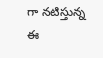గా న‌టిస్తున్న ఈ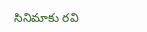సినిమాకు ర‌వి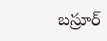బ‌స్రూర్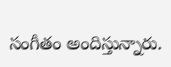సంగీతం అందిస్తున్నారు.